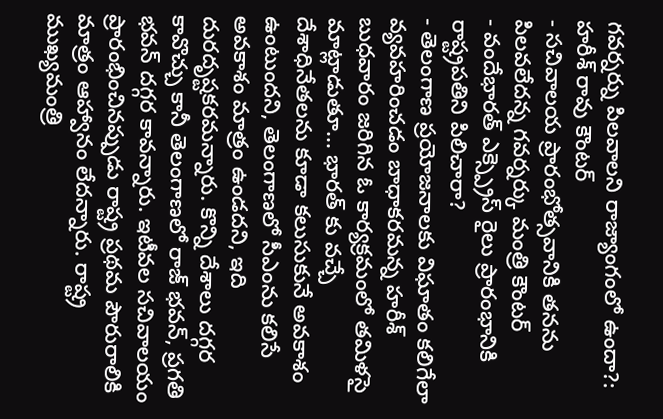గవర్నర్ను పిలవాలని రాజ్యాంగంలో ఉందా?: హరీశ్ రావు కౌంటర్
- సచివాలయ ప్రారంభోత్సవానికి తనను పిలవలేదన్న గవర్నర్కు మంత్రి కౌంటర్
- వందేభారత్ ఎక్స్ప్రెస్ రైలు ప్రారంభానికి రాష్ట్రపతిని పిలిచారా?
- తెలంగాణ ప్రయోజనాలకు విఘాతం కలిగేలా వ్యవహరించడం బాధాకరమన్న హరీశ్
బుధవారం జరిగిన ఓ కార్యక్రమంలో తమిళసై మాట్లాడుతూ... భారత్ కు వచ్చే దేశాధినేతలను కూడా కలుసుకునే అవకాశం ఉంటుందని, తెలంగాణలో సీఎంను కలిసే అవకాశం మాత్రం ఉండదని, ఇది దురదృష్టకరమన్నారు. కొన్ని దేశాలు దగ్గర కావొచ్చు కానీ తెలంగాణలో రాజ్ భవన్, ప్రగతి భవన్ దగ్గర కావన్నారు. ఇటీవల సచివాలయం ప్రారంభించినప్పుడు రాష్ట్ర ప్రథమ పౌరురాలికి మాత్రం ఆహ్వానం లేదన్నారు. రాష్ట్ర ముఖ్యమంత్రి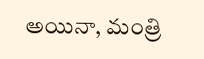అయినా, మంత్రి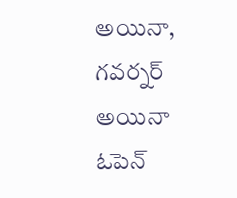అయినా, గవర్నర్ అయినా ఓపెన్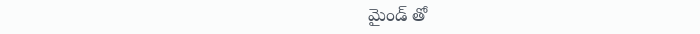మైండ్ తో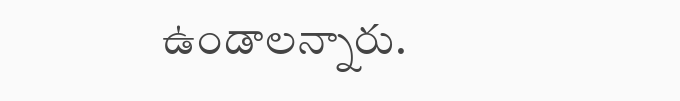ఉండాలన్నారు.